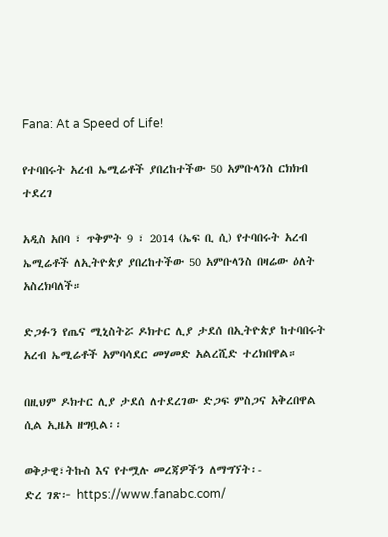Fana: At a Speed of Life!

የተባበሩት አረብ ኤሚሬቶች ያበረከተችው 50 አምቡላንስ ርክክብ ተደረገ

አዲስ አበባ ፣ ጥቅምት 9 ፣ 2014 (ኤፍ ቢ ሲ) የተባበሩት አረብ ኤሚሬቶች ለኢትዮጵያ ያበረከተችው 50 አምቡላንስ በዛሬው ዕለት አስረክባለች።

ድጋፉን የጤና ሚኒስትሯ ዶክተር ሊያ ታደሰ በኢትዮጵያ ከተባበሩት አረብ ኤሚሬቶች አምባሳደር መሃመድ አልረሺድ ተረክበዋል።

በዚህም ዶክተር ሊያ ታደሰ ለተደረገው ድጋፍ ምስጋና አቅረበዋል ሲል ኢዜአ ዘግቧል፡፡

ወቅታዊ፣ትኩስ እና የተሟሉ መረጃዎችን ለማግኘት፡-
ድረ ገጽ፦ https://www.fanabc.com/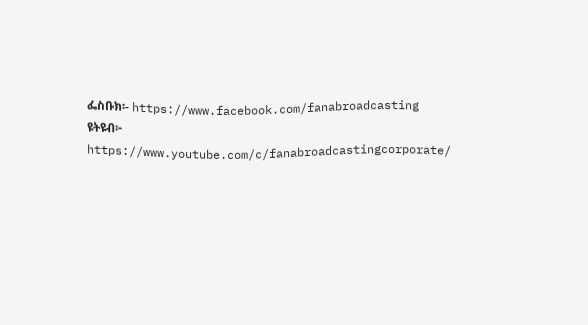ፌስቡክ፡- https://www.facebook.com/fanabroadcasting
ዩትዩብ፦ https://www.youtube.com/c/fanabroadcastingcorporate/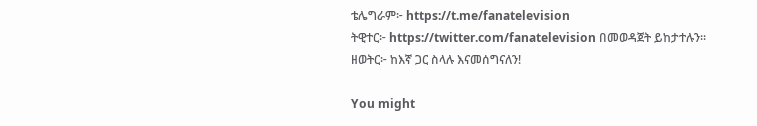ቴሌግራም፦ https://t.me/fanatelevision
ትዊተር፦ https://twitter.com/fanatelevision በመወዳጀት ይከታተሉን፡፡
ዘወትር፦ ከእኛ ጋር ስላሉ እናመሰግናለን!

You might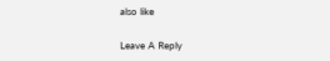also like

Leave A Reply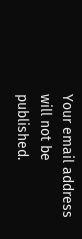Your email address will not be published.